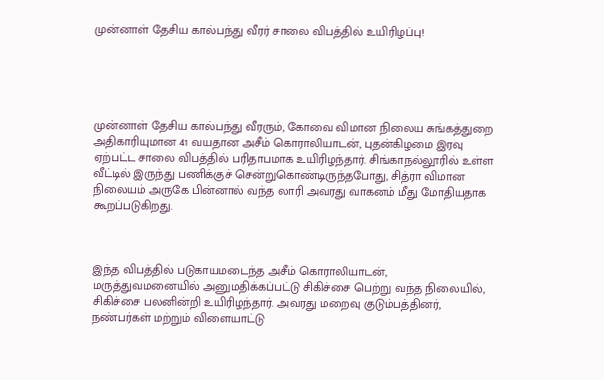முன்னாள் தேசிய கால்பந்து வீரர் சாலை விபத்தில் உயிரிழப்பு!





முன்னாள் தேசிய கால்பந்து வீரரும், கோவை விமான நிலைய சுங்கத்துறை அதிகாரியுமான 41 வயதான அசீம் கொராலியாடன், புதன்கிழமை இரவு ஏற்பட்ட சாலை விபத்தில் பரிதாபமாக உயிரிழந்தார். சிங்காநல்லூரில் உள்ள வீட்டில் இருந்து பணிக்குச் சென்றுகொண்டிருந்தபோது, சித்ரா விமான நிலையம் அருகே பின்னால் வந்த லாரி அவரது வாகனம் மீது மோதியதாக கூறப்படுகிறது.



இந்த விபத்தில் படுகாயமடைந்த அசீம் கொராலியாடன், மருத்துவமனையில் அனுமதிக்கப்பட்டு சிகிச்சை பெற்று வந்த நிலையில், சிகிச்சை பலனின்றி உயிரிழந்தார். அவரது மறைவு குடும்பத்தினர், நண்பர்கள் மற்றும் விளையாட்டு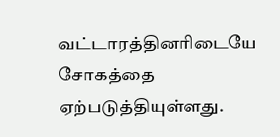வட்டாரத்தினரிடையே சோகத்தை ஏற்படுத்தியுள்ளது.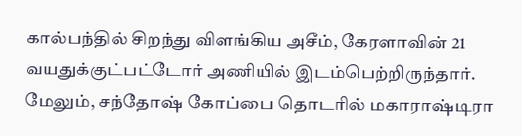கால்பந்தில் சிறந்து விளங்கிய அசீம், கேரளாவின் 21 வயதுக்குட்பட்டோர் அணியில் இடம்பெற்றிருந்தார். மேலும், சந்தோஷ் கோப்பை தொடரில் மகாராஷ்டிரா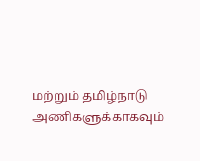மற்றும் தமிழ்நாடு அணிகளுக்காகவும்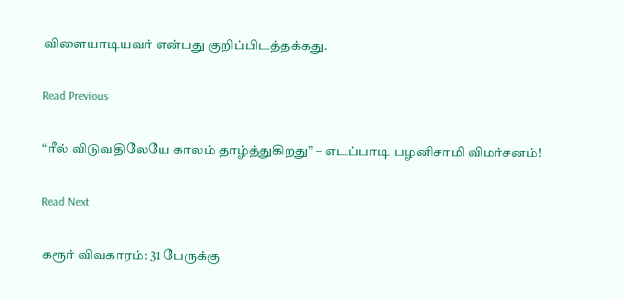விளையாடியவர் என்பது குறிப்பிடத்தக்கது.

Read Previous

“ரீல் விடுவதிலேயே காலம் தாழ்த்துகிறது” – எடப்பாடி பழனிசாமி விமர்சனம்!

Read Next

கரூர் விவகாரம்: 31 பேருக்கு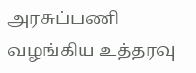அரசுப்பணி வழங்கிய உத்தரவு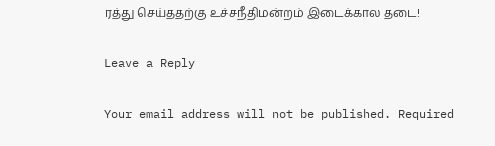ரத்து செய்ததற்கு உச்சநீதிமன்றம் இடைக்கால தடை!

Leave a Reply

Your email address will not be published. Required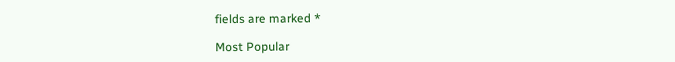fields are marked *

Most Popular